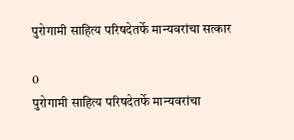पुरोगामी साहित्य परिषदेतर्फे मान्यवरांचा सत्कार

0
पुरोगामी साहित्य परिषदेतर्फे मान्यवरांचा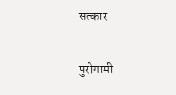सत्कार

पुरोगामी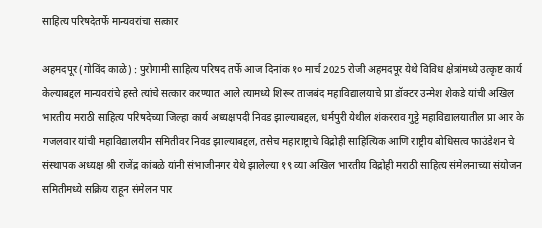साहित्य परिषदेतर्फे मान्यवरांचा सत्कार

अहमदपूर (गोविंद काळे) : पुरोगामी साहित्य परिषद तर्फे आज दिनांक १० मार्च 2025 रोजी अहमदपूर येथे विविध क्षेत्रांमध्ये उत्कृष्ट कार्य केल्याबद्दल मान्यवरांचे हस्ते त्यांचे सत्कार करण्यात आले त्यामध्ये शिरूर ताजबंद महाविद्यालयाचे प्रा डॉक्टर उन्मेश शेकडे यांची अखिल भारतीय मराठी साहित्य परिषदेच्या जिल्हा कार्य अध्यक्षपदी निवड झाल्याबद्दल, धर्मपुरी येथील शंकरराव गुट्टे महाविद्यालयातील प्रा आर के गजलवार यांची महाविद्यालयीन समितीवर निवड झाल्याबद्दल, तसेच महाराष्ट्राचे विद्रोही साहित्यिक आणि राष्ट्रीय बोधिसत्व फाउंडेशन चे संस्थापक अध्यक्ष श्री राजेंद्र कांबळे यांनी संभाजीनगर येथे झालेल्या १९ व्या अखिल भारतीय विद्रोही मराठी साहित्य संमेलनाच्या संयोजन समितीमध्ये सक्रिय राहून संमेलन पार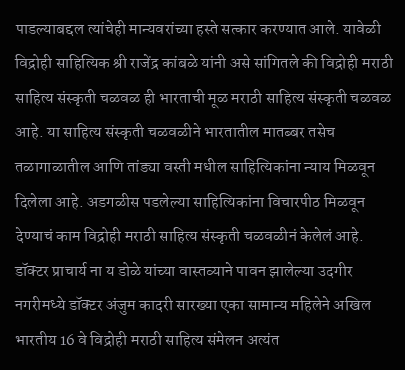पाडल्याबद्दल त्यांचेही मान्यवरांच्या हस्ते सत्कार करण्यात आले. यावेळी विद्रोही साहित्यिक श्री राजेंद्र कांबळे यांनी असे सांगितले की विद्रोही मराठी साहित्य संस्कृती चळवळ ही भारताची मूळ मराठी साहित्य संस्कृती चळवळ आहे. या साहित्य संस्कृती चळवळीने भारतातील मातब्बर तसेच तळागाळातील आणि तांड्या वस्ती मधील साहित्यिकांना न्याय मिळवून दिलेला आहे. अडगळीस पडलेल्या साहित्यिकांना विचारपीठ मिळवून देण्याचं काम विद्रोही मराठी साहित्य संस्कृती चळवळीनं केलेलं आहे. डॉक्टर प्राचार्य ना य डोळे यांच्या वास्तव्याने पावन झालेल्या उदगीर नगरीमध्ये डॉक्टर अंजुम कादरी सारख्या एका सामान्य महिलेने अखिल भारतीय 16 वे विद्रोही मराठी साहित्य संमेलन अत्यंत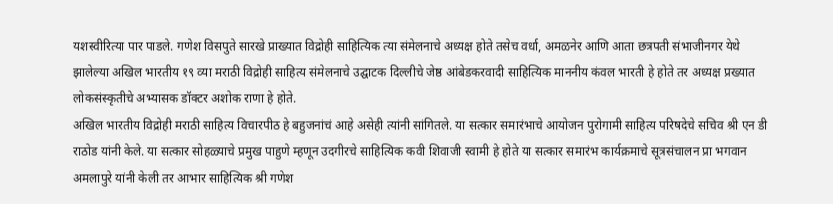यशस्वीरित्या पार पाडले. गणेश विसपुते सारखे प्राख्यात विद्रोही साहित्यिक त्या संमेलनाचे अध्यक्ष होते तसेच वर्धा, अमळनेर आणि आता छत्रपती संभाजीनगर येथे झालेल्या अखिल भारतीय १९ व्या मराठी विद्रोही साहित्य संमेलनाचे उद्घाटक दिल्लीचे जेष्ठ आंबेडकरवादी साहित्यिक माननीय कंवल भारती हे होते तर अध्यक्ष प्रख्यात लोकसंस्कृतीचे अभ्यासक डॉक्टर अशोक राणा हे होते.
अखिल भारतीय विद्रोही मराठी साहित्य विचारपीठ हे बहुजनांचं आहे असेही त्यांनी सांगितले. या सत्कार समारंभाचे आयोजन पुरोगामी साहित्य परिषदेचे सचिव श्री एन डी राठोड यांनी केले. या सत्कार सोहळ्याचे प्रमुख पाहुणे म्हणून उदगीरचे साहित्यिक कवी शिवाजी स्वामी हे होते या सत्कार समारंभ कार्यक्रमाचे सूत्रसंचालन प्रा भगवान अमलापुरे यांनी केली तर आभार साहित्यिक श्री गणेश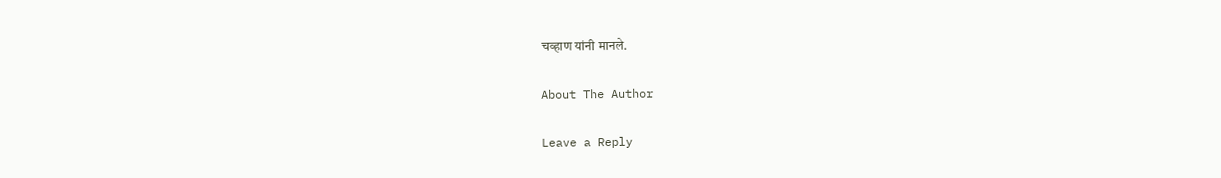चव्हाण यांनी मानले.

About The Author

Leave a Reply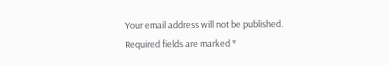Your email address will not be published. Required fields are marked *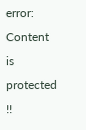error: Content is protected !!